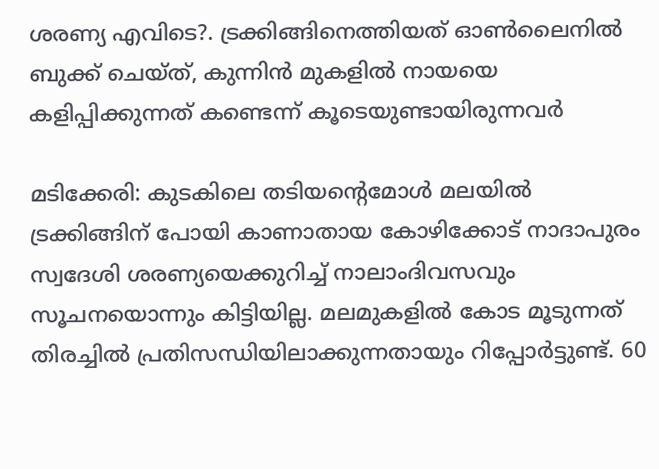ശര‍ണ്യ എവിടെ?. ട്രക്കിങ്ങിനെത്തിയത് ഓൺലൈനിൽ ബുക്ക് ചെയ്ത്, കുന്നിൻ മുകളിൽ നായയെ കളിപ്പിക്കുന്നത് കണ്ടെന്ന് കൂടെയുണ്ടായിരുന്നവർ

മടിക്കേരി: കുടകിലെ തടിയന്‍റെമോള്‍ മലയിൽ ട്രക്കിങ്ങിന് പോയി കാണാതായ കോഴിക്കോട് നാദാപുരം സ്വദേശി ശരണ്യയെക്കുറിച്ച് നാലാംദിവസവും സൂചനയൊന്നും കിട്ടിയില്ല. മലമുകളിൽ കോട മൂടുന്നത് തിരച്ചിൽ പ്രതിസന്ധിയിലാക്കുന്നതായും റിപ്പോർട്ടുണ്ട്. 60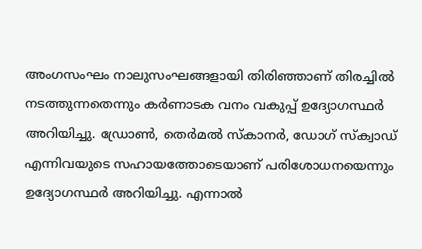അംഗസംഘം നാലുസംഘങ്ങളായി തിരിഞ്ഞാണ് തിരച്ചിൽ നടത്തുന്നതെന്നും കർണാടക വനം വകുപ്പ് ഉദ്യോഗസ്ഥർ അറിയിച്ചു. ഡ്രോൺ, തെർമൽ സ്കാനർ, ഡോഗ് സ്ക്വാഡ് എന്നിവയുടെ സഹായത്തോടെയാണ് പരിശോധനയെന്നും ഉദ്യോഗസ്ഥർ അറിയിച്ചു. എന്നാൽ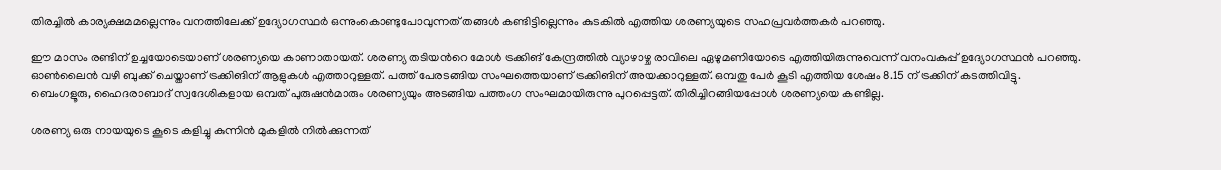തിരച്ചിൽ കാര്യക്ഷമമല്ലെന്നും വനത്തിലേക്ക് ഉദ്യോഗസ്ഥർ ഒന്നുംകൊണ്ടുപോവുന്നത് തങ്ങൾ കണ്ടിട്ടില്ലെന്നും കുടകിൽ എത്തിയ ശരണ്യയുടെ സഹപ്രവർത്തകർ പറഞ്ഞു.

ഈ മാസം രണ്ടിന് ഉച്ചയോടെയാണ് ശരണ്യയെ കാണാതായത്. ശരണ്യ തടിയന്‍റെ മോള്‍ ട്രക്കിങ് കേന്ദ്രത്തിൽ വ്യാഴാഴ്ച രാവിലെ ഏഴുമണിയോടെ എത്തിയിരുന്നുവെന്ന് വനംവകുപ്പ് ഉദ്യോഗസ്ഥൻ പറഞ്ഞു. ഓണ്‍ലൈൻ വഴി ബുക്ക് ചെയ്താണ് ട്രക്കിങിന് ആളുകള്‍ എത്താറുള്ളത്. പത്ത് പേരടങ്ങിയ സംഘത്തെയാണ് ട്രക്കിങിന് അയക്കാറുള്ളത്. ഒമ്പതു പേർ കൂടി എത്തിയ ശേഷം 8.15 ന് ട്രക്കിന് കടത്തിവിട്ടു. ബെംഗളൂരു, ഹൈദരാബാദ് സ്വദേശികളായ ഒമ്പത് പുരുഷൻമാരും ശരണ്യയും അടങ്ങിയ പത്തംഗ സംഘമായിരുന്നു പുറപ്പെട്ടത്. തിരിച്ചിറങ്ങിയപ്പോൾ ശരണ്യയെ കണ്ടില്ല.

ശരണ്യ ഒരു നായയുടെ കൂടെ കളിച്ചു കുന്നിൻ മുകളിൽ നിൽക്കുന്നത്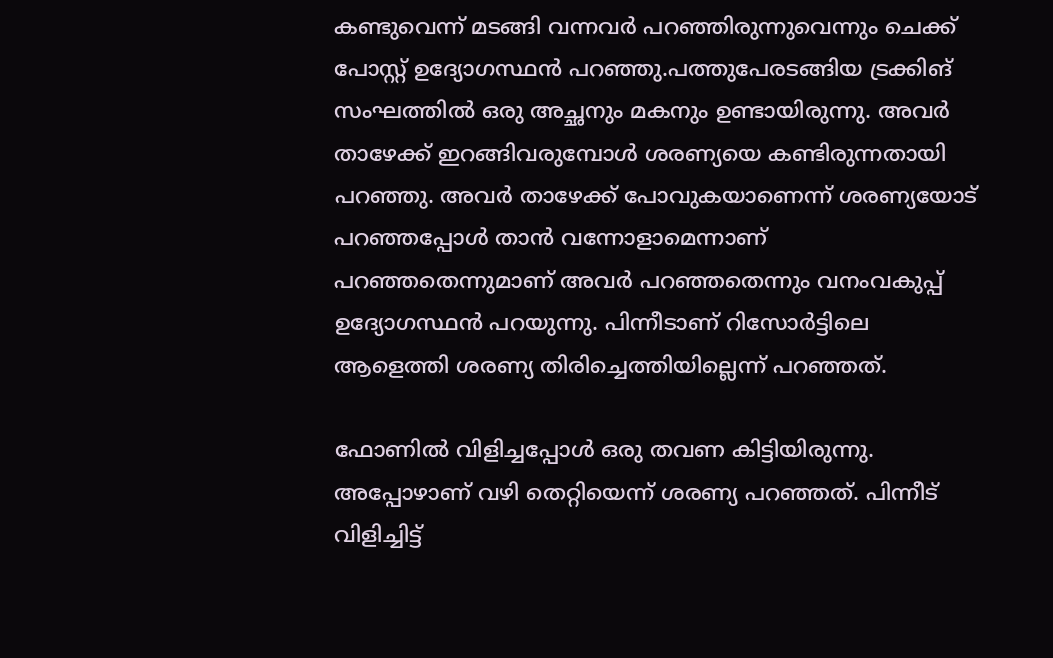കണ്ടുവെന്ന് മടങ്ങി വന്നവർ പറഞ്ഞിരുന്നുവെന്നും ചെക്ക് പോസ്റ്റ്‌ ഉദ്യോഗസ്ഥൻ പറഞ്ഞു.പത്തുപേരടങ്ങിയ ട്രക്കിങ് സംഘത്തിൽ ഒരു അച്ഛനും മകനും ഉണ്ടായിരുന്നു. അവര്‍ താഴേക്ക് ഇറങ്ങിവരുമ്പോള്‍ ശരണ്യയെ കണ്ടിരുന്നതായി പറഞ്ഞു. അവര്‍ താഴേക്ക് പോവുകയാണെന്ന് ശരണ്യയോട് പറഞ്ഞപ്പോള്‍ താൻ വന്നോളാമെന്നാണ് പറഞ്ഞതെന്നുമാണ് അവര്‍ പറഞ്ഞതെന്നും വനംവകുപ്പ് ഉദ്യോഗസ്ഥൻ പറയുന്നു. പിന്നീടാണ് റിസോര്‍ട്ടിലെ ആളെത്തി ശരണ്യ തിരിച്ചെത്തിയില്ലെന്ന് പറഞ്ഞത്.

ഫോണിൽ വിളിച്ചപ്പോള്‍ ഒരു തവണ കിട്ടിയിരുന്നു. അപ്പോഴാണ് വഴി തെറ്റിയെന്ന് ശരണ്യ പറഞ്ഞത്. പിന്നീട് വിളിച്ചിട്ട്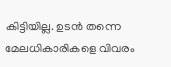കിട്ടിയില്ല. ഉടൻ തന്നെ മേലധികാരികളെ വിവരം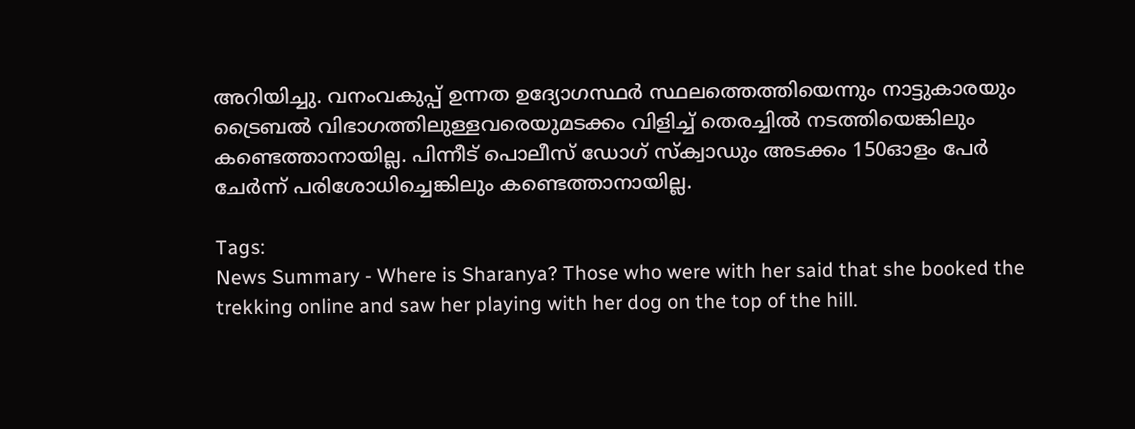അറിയിച്ചു. വനംവകുപ്പ് ഉന്നത ഉദ്യോഗസ്ഥര്‍ സ്ഥലത്തെത്തിയെന്നും നാട്ടുകാരയും ട്രൈബൽ വിഭാഗത്തിലുള്ളവരെയുമടക്കം വിളിച്ച് തെരച്ചിൽ നടത്തിയെങ്കിലും കണ്ടെത്താനായില്ല. പിന്നീട് പൊലീസ് ഡോഗ് സ്ക്വാഡും അടക്കം 150ഓളം പേര്‍ ചേര്‍ന്ന് പരിശോധിച്ചെങ്കിലും കണ്ടെത്താനായില്ല.

Tags:
News Summary - Where is Sharanya? Those who were with her said that she booked the trekking online and saw her playing with her dog on the top of the hill.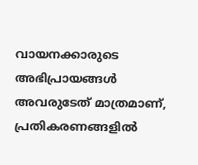വായനക്കാരുടെ അഭിപ്രായങ്ങള്‍ അവരുടേത് മാത്രമാണ്, പ്രതികരണങ്ങളിൽ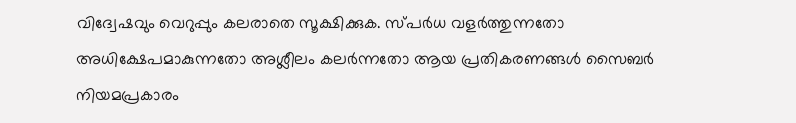വിദ്വേഷവും വെറുപ്പും കലരാതെ സൂക്ഷിക്കുക. സ്പർധ വളർത്തുന്നതോ അധിക്ഷേപമാകുന്നതോ അശ്ലീലം കലർന്നതോ ആയ പ്രതികരണങ്ങൾ സൈബർ നിയമപ്രകാരം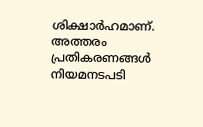ശിക്ഷാർഹമാണ്. അത്തരം പ്രതികരണങ്ങൾ നിയമനടപടി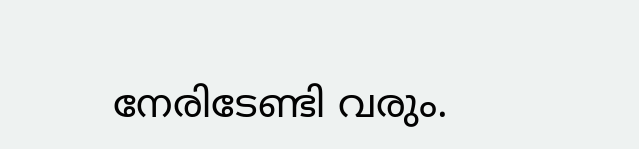നേരിടേണ്ടി വരും.